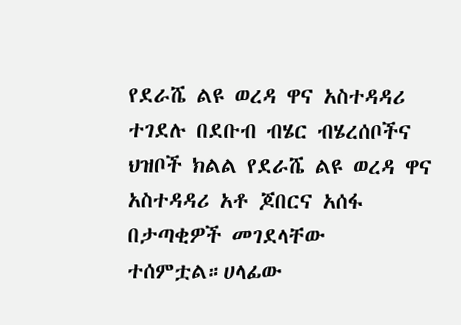የደራሼ ልዩ ወረዳ ዋና አስተዳዳሪ ተገደሉ በደቡብ ብሄር ብሄረሰቦችና ህዝቦች ክልል የደራሼ ልዩ ወረዳ ዋና አስተዳዳሪ አቶ ጆበርና አሰፋ በታጣቂዎች መገደላቸው ተሰምቷል።ሀላፊው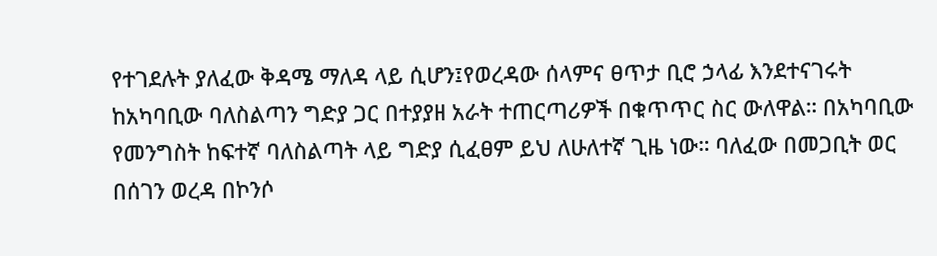የተገደሉት ያለፈው ቅዳሜ ማለዳ ላይ ሲሆን፤የወረዳው ሰላምና ፀጥታ ቢሮ ኃላፊ እንደተናገሩት ከአካባቢው ባለስልጣን ግድያ ጋር በተያያዘ አራት ተጠርጣሪዎች በቁጥጥር ስር ውለዋል። በአካባቢው የመንግስት ከፍተኛ ባለስልጣት ላይ ግድያ ሲፈፀም ይህ ለሁለተኛ ጊዜ ነው። ባለፈው በመጋቢት ወር በሰገን ወረዳ በኮንሶ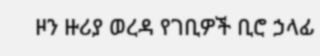ዞን ዙሪያ ወረዳ የገቢዎች ቢሮ ኃላፊ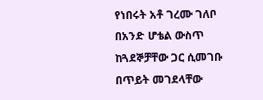የነበሩት አቶ ገረሙ ገለቦ በአንድ ሆቴል ውስጥ ከጓደኞቻቸው ጋር ሲመገቡ በጥይት መገደላቸው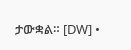ታውቋል። [DW] •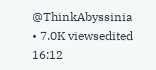@ThinkAbyssinia • 7.0K viewsedited 16:12